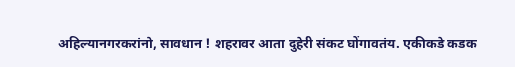अहिल्यानगरकरांनो, सावधान ! शहरावर आता दुहेरी संकट घोंगावतंय. एकीकडे कडक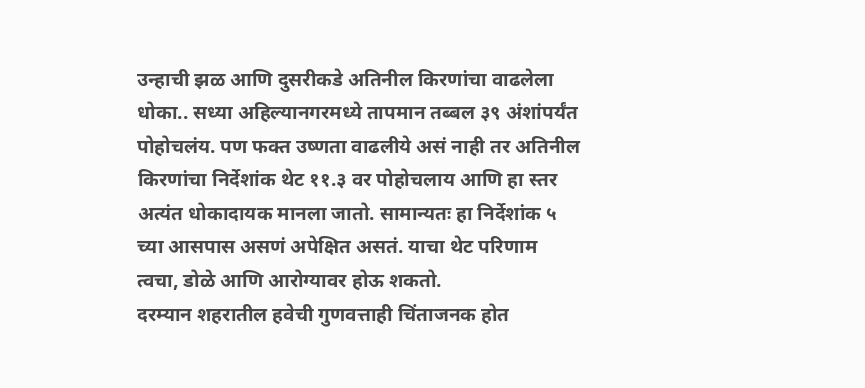उन्हाची झळ आणि दुसरीकडे अतिनील किरणांचा वाढलेला धोका.. सध्या अहिल्यानगरमध्ये तापमान तब्बल ३९ अंशांपर्यंत पोहोचलंय. पण फक्त उष्णता वाढलीये असं नाही तर अतिनील किरणांचा निर्देशांक थेट ११.३ वर पोहोचलाय आणि हा स्तर अत्यंत धोकादायक मानला जातो. सामान्यतः हा निर्देशांक ५ च्या आसपास असणं अपेक्षित असतं. याचा थेट परिणाम त्वचा, डोळे आणि आरोग्यावर होऊ शकतो.
दरम्यान शहरातील हवेची गुणवत्ताही चिंताजनक होत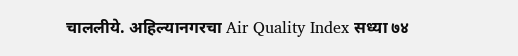चाललीये. अहिल्यानगरचा Air Quality Index सध्या ७४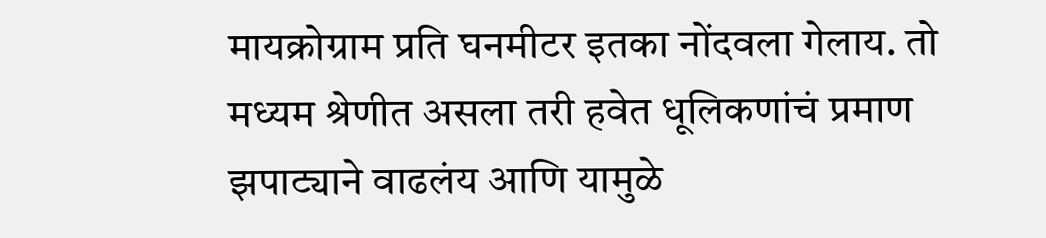मायक्रोग्राम प्रति घनमीटर इतका नोंदवला गेलाय. तो मध्यम श्रेणीत असला तरी हवेत धूलिकणांचं प्रमाण झपाट्याने वाढलंय आणि यामुळे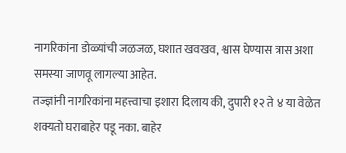नागरिकांना डोळ्यांची जळजळ, घशात खवखव, श्वास घेण्यास त्रास अशा समस्या जाणवू लागल्या आहेत.
तज्ज्ञांनी नागरिकांना महत्त्वाचा इशारा दिलाय की, दुपारी १२ ते ४ या वेळेत शक्यतो घराबाहेर पडू नका. बाहेर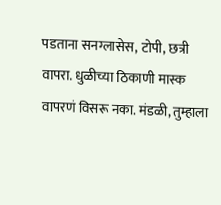पडताना सनग्लासेस, टोपी, छत्री वापरा. धुळीच्या ठिकाणी मास्क वापरणं विसरू नका. मंडळी, तुम्हाला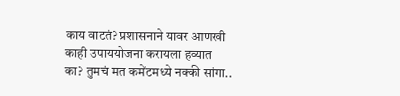काय वाटतं? प्रशासनाने यावर आणखी काही उपाययोजना करायला हव्यात का? तुमचं मत कमेंटमध्ये नक्की सांगा..